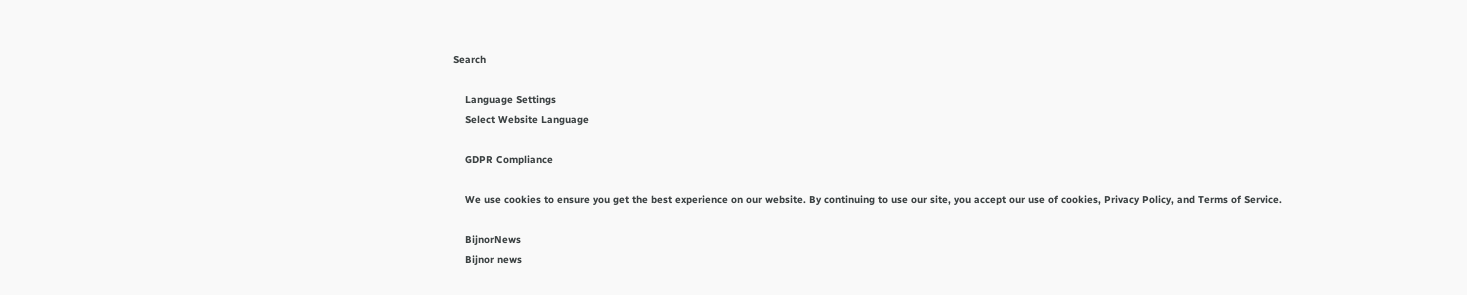Search

    Language Settings
    Select Website Language

    GDPR Compliance

    We use cookies to ensure you get the best experience on our website. By continuing to use our site, you accept our use of cookies, Privacy Policy, and Terms of Service.

    BijnorNews
    Bijnor news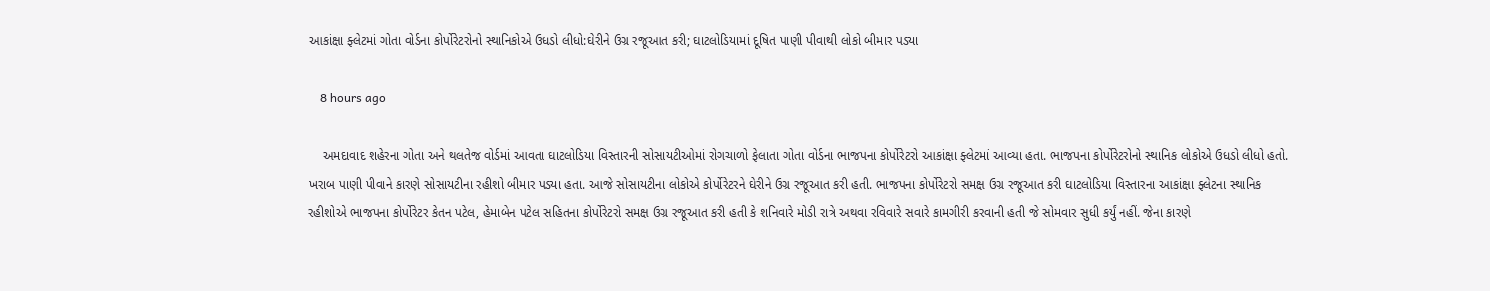આકાંક્ષા ફ્લેટમાં ગોતા વોર્ડના કોર્પોરેટરોનો સ્થાનિકોએ ઉધડો લીધો:ઘેરીને ઉગ્ર રજૂઆત કરી; ઘાટલોડિયામાં દૂષિત પાણી પીવાથી લોકો બીમાર પડ્યા

    8 hours ago

    અમદાવાદ શહેરના ગોતા અને થલતેજ વોર્ડમાં આવતા ઘાટલોડિયા વિસ્તારની સોસાયટીઓમાં રોગચાળો ફેલાતા ગોતા વોર્ડના ભાજપના કોર્પોરેટરો આકાંક્ષા ફ્લેટમાં આવ્યા હતા. ભાજપના કોર્પોરેટરોનો સ્થાનિક લોકોએ ઉધડો લીધો હતો. ખરાબ પાણી પીવાને કારણે સોસાયટીના રહીશો બીમાર પડ્યા હતા. આજે સોસાયટીના લોકોએ કોર્પોરેટરને ઘેરીને ઉગ્ર રજૂઆત કરી હતી. ભાજપના કોર્પોરેટરો સમક્ષ ઉગ્ર રજૂઆત કરી ઘાટલોડિયા વિસ્તારના આકાંક્ષા ફ્લેટના સ્થાનિક રહીશોએ ભાજપના કોર્પોરેટર કેતન પટેલ, હેમાબેન પટેલ સહિતના કોર્પોરેટરો સમક્ષ ઉગ્ર રજૂઆત કરી હતી કે શનિવારે મોડી રાત્રે અથવા રવિવારે સવારે કામગીરી કરવાની હતી જે સોમવાર સુધી કર્યું નહીં. જેના કારણે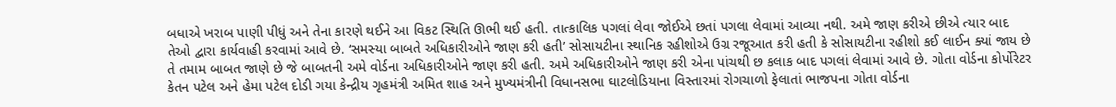બધાએ ખરાબ પાણી પીધું અને તેના કારણે થઈને આ વિકટ સ્થિતિ ઊભી થઈ હતી. તાત્કાલિક પગલાં લેવા જોઈએ છતાં પગલા લેવામાં આવ્યા નથી. અમે જાણ કરીએ છીએ ત્યાર બાદ તેઓ દ્વારા કાર્યવાહી કરવામાં આવે છે. ‘સમસ્યા બાબતે અધિકારીઓને જાણ કરી હતી’ સોસાયટીના સ્થાનિક રહીશોએ ઉગ્ર રજૂઆત કરી હતી કે સોસાયટીના રહીશો કઈ લાઈન ક્યાં જાય છે તે તમામ બાબત જાણે છે જે બાબતની અમે વોર્ડના અધિકારીઓને જાણ કરી હતી. અમે અધિકારીઓને જાણ કરી એના પાંચથી છ કલાક બાદ પગલાં લેવામાં આવે છે. ગોતા વોર્ડના કોર્પોરેટર કેતન પટેલ અને હેમા પટેલ દોડી ગયા કેન્દ્રીય ગૃહમંત્રી અમિત શાહ અને મુખ્યમંત્રીની વિધાનસભા ઘાટલોડિયાના વિસ્તારમાં રોગચાળો ફેલાતાં ભાજપના ગોતા વોર્ડના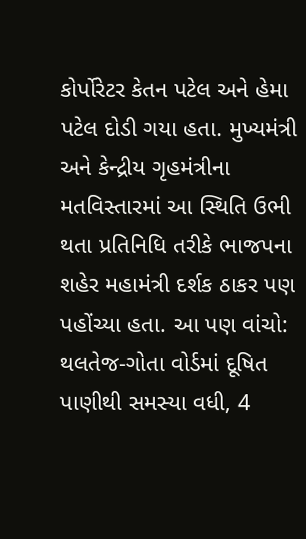કોર્પોરેટર કેતન પટેલ અને હેમા પટેલ દોડી ગયા હતા. મુખ્યમંત્રી અને કેન્દ્રીય ગૃહમંત્રીના મતવિસ્તારમાં આ સ્થિતિ ઉભી થતા પ્રતિનિધિ તરીકે ભાજપના શહેર મહામંત્રી દર્શક ઠાકર પણ પહોંચ્યા હતા. આ પણ વાંચો: થલતેજ-ગોતા વોર્ડમાં દૂષિત પાણીથી સમસ્યા વધી, 4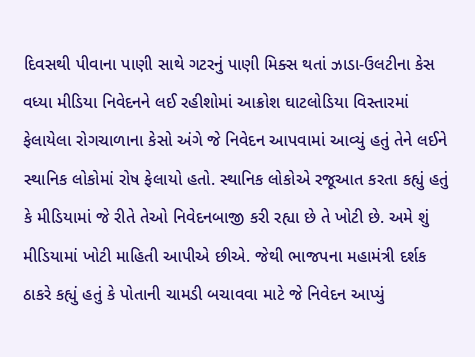દિવસથી પીવાના પાણી સાથે ગટરનું પાણી મિક્સ થતાં ઝાડા-ઉલટીના કેસ વધ્યા મીડિયા નિવેદનને લઈ રહીશોમાં આક્રોશ ઘાટલોડિયા વિસ્તારમાં ફેલાયેલા રોગચાળાના કેસો અંગે જે નિવેદન આપવામાં આવ્યું હતું તેને લઈને સ્થાનિક લોકોમાં રોષ ફેલાયો હતો. સ્થાનિક લોકોએ રજૂઆત કરતા કહ્યું હતું કે મીડિયામાં જે રીતે તેઓ નિવેદનબાજી કરી રહ્યા છે તે ખોટી છે. અમે શું મીડિયામાં ખોટી માહિતી આપીએ છીએ. જેથી ભાજપના મહામંત્રી દર્શક ઠાકરે કહ્યું હતું કે પોતાની ચામડી બચાવવા માટે જે નિવેદન આપ્યું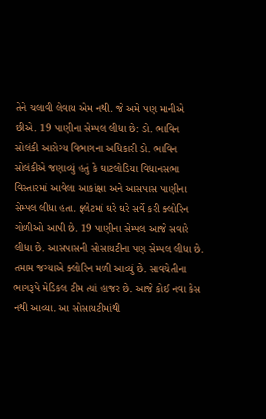તેને ચલાવી લેવાય એમ નથી. જે અમે પણ માનીએ છીએ. 19 પાણીના સેમ્પલ લીધા છે: ડો. ભાવિન સોલંકી આરોગ્ય વિભાગના અધિકારી ડો. ભાવિન સોલંકીએ જણાવ્યું હતું કે ઘાટલોડિયા વિધાનસભા વિસ્તારમાં આવેલા આકાંક્ષા અને આસપાસ પાણીના સેમ્પલ લીધા હતા. ફ્લેટમાં ઘરે ઘરે સર્વે કરી ક્લોરિન ગોળીઓ આપી છે. 19 પાણીના સેમ્પલ આજે સવારે લીધા છે. આસપાસની સોસાયટીના પણ સેમ્પલ લીધા છે. તમામ જગ્યાએ ક્લોરિન મળી આવ્યું છે. સાવચેતીના ભાગરૂપે મેડિકલ ટીમ ત્યાં હાજર છે. આજે કોઈ નવા કેસ નથી આવ્યા. આ સોસાયટીમાંથી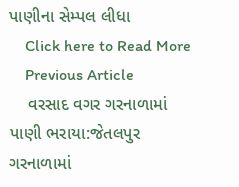પાણીના સેમ્પલ લીધા
    Click here to Read More
    Previous Article
    વરસાદ વગર ગરનાળામાં પાણી ભરાયા:જેતલપુર ગરનાળામાં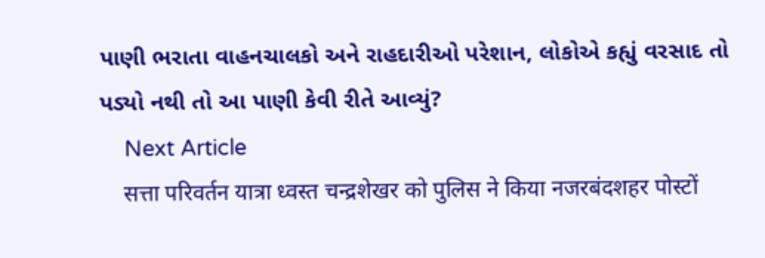પાણી ભરાતા વાહનચાલકો અને રાહદારીઓ પરેશાન, લોકોએ કહ્યું વરસાદ તો પડ્યો નથી તો આ પાણી કેવી રીતે આવ્યું?
    Next Article
    सत्ता परिवर्तन यात्रा ध्वस्त चन्द्रशेखर को पुलिस ने किया नजरबंदशहर पोस्टों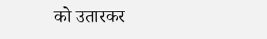को उतारकर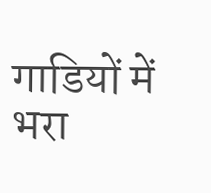गाडियों में भरा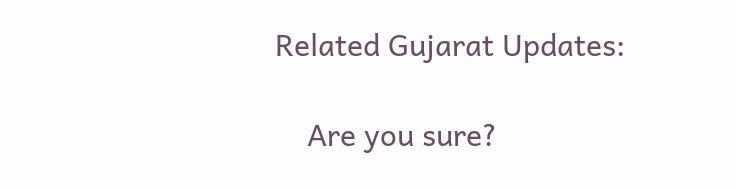Related Gujarat Updates:

    Are you sure?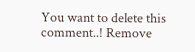You want to delete this comment..! Remove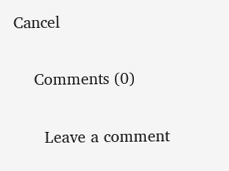Cancel

    Comments (0)

      Leave a comment